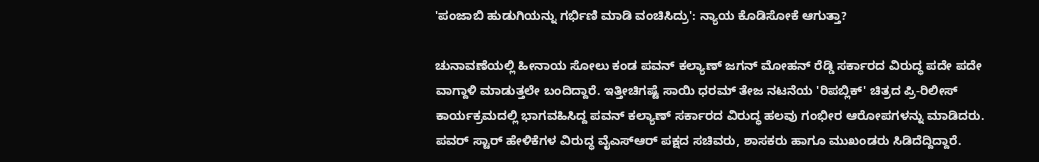'ಪಂಜಾಬಿ ಹುಡುಗಿಯನ್ನು ಗರ್ಭಿಣಿ ಮಾಡಿ ವಂಚಿಸಿದ್ರು': ನ್ಯಾಯ ಕೊಡಿಸೋಕೆ ಆಗುತ್ತಾ?

ಚುನಾವಣೆಯಲ್ಲಿ ಹೀನಾಯ ಸೋಲು ಕಂಡ ಪವನ್ ಕಲ್ಯಾಣ್ ಜಗನ್ ಮೋಹನ್ ರೆಡ್ಡಿ ಸರ್ಕಾರದ ವಿರುದ್ಧ ಪದೇ ಪದೇ ವಾಗ್ದಾಳಿ ಮಾಡುತ್ತಲೇ ಬಂದಿದ್ದಾರೆ. ಇತ್ತೀಚಿಗಷ್ಟೆ ಸಾಯಿ ಧರಮ್ ತೇಜ ನಟನೆಯ 'ರಿಪಬ್ಲಿಕ್' ಚಿತ್ರದ ಪ್ರಿ-ರಿಲೀಸ್ ಕಾರ್ಯಕ್ರಮದಲ್ಲಿ ಭಾಗವಹಿಸಿದ್ದ ಪವನ್ ಕಲ್ಯಾಣ್ ಸರ್ಕಾರದ ವಿರುದ್ಧ ಹಲವು ಗಂಭೀರ ಆರೋಪಗಳನ್ನು ಮಾಡಿದರು. ಪವರ್ ಸ್ಟಾರ್ ಹೇಳಿಕೆಗಳ ವಿರುದ್ಧ ವೈಎಸ್‌ಆರ್ ಪಕ್ಷದ ಸಚಿವರು, ಶಾಸಕರು ಹಾಗೂ ಮುಖಂಡರು ಸಿಡಿದೆದ್ದಿದ್ದಾರೆ.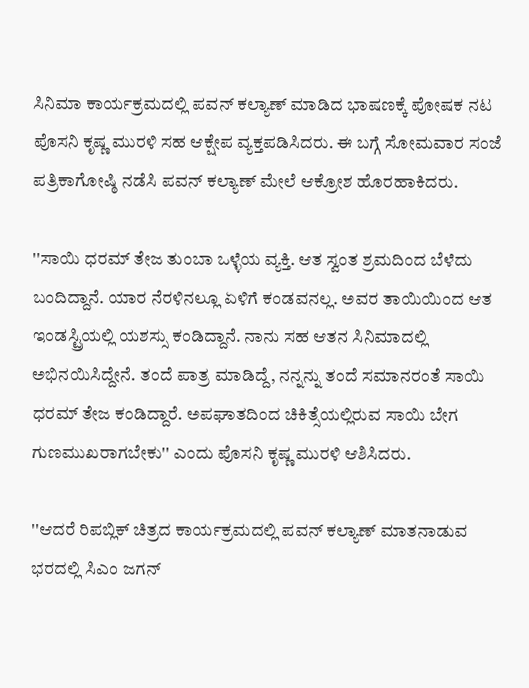ಸಿನಿಮಾ ಕಾರ್ಯಕ್ರಮದಲ್ಲಿ ಪವನ್ ಕಲ್ಯಾಣ್ ಮಾಡಿದ ಭಾಷಣಕ್ಕೆ ಪೋಷಕ ನಟ ಪೊಸನಿ ಕೃಷ್ಣ ಮುರಳಿ ಸಹ ಆಕ್ಷೇಪ ವ್ಯಕ್ತಪಡಿಸಿದರು. ಈ ಬಗ್ಗೆ ಸೋಮವಾರ ಸಂಜೆ ಪತ್ರಿಕಾಗೋಷ್ಠಿ ನಡೆಸಿ ಪವನ್ ಕಲ್ಯಾಣ್ ಮೇಲೆ ಆಕ್ರೋಶ ಹೊರಹಾಕಿದರು.

''ಸಾಯಿ ಧರಮ್ ತೇಜ ತುಂಬಾ ಒಳ್ಳೆಯ ವ್ಯಕ್ತಿ. ಆತ ಸ್ವಂತ ಶ್ರಮದಿಂದ ಬೆಳೆದು ಬಂದಿದ್ದಾನೆ. ಯಾರ ನೆರಳಿನಲ್ಲೂ ಏಳಿಗೆ ಕಂಡವನಲ್ಲ. ಅವರ ತಾಯಿಯಿಂದ ಆತ ಇಂಡಸ್ಟ್ರಿಯಲ್ಲಿ ಯಶಸ್ಸು ಕಂಡಿದ್ದಾನೆ. ನಾನು ಸಹ ಆತನ ಸಿನಿಮಾದಲ್ಲಿ ಅಭಿನಯಿಸಿದ್ದೇನೆ. ತಂದೆ ಪಾತ್ರ ಮಾಡಿದ್ದೆ, ನನ್ನನ್ನು ತಂದೆ ಸಮಾನರಂತೆ ಸಾಯಿ ಧರಮ್ ತೇಜ ಕಂಡಿದ್ದಾರೆ. ಅಪಘಾತದಿಂದ ಚಿಕಿತ್ಸೆಯಲ್ಲಿರುವ ಸಾಯಿ ಬೇಗ ಗುಣಮುಖರಾಗಬೇಕು'' ಎಂದು ಪೊಸನಿ ಕೃಷ್ಣ ಮುರಳಿ ಆಶಿಸಿದರು.

''ಆದರೆ ರಿಪಬ್ಲಿಕ್ ಚಿತ್ರದ ಕಾರ್ಯಕ್ರಮದಲ್ಲಿ ಪವನ್ ಕಲ್ಯಾಣ್ ಮಾತನಾಡುವ ಭರದಲ್ಲಿ ಸಿಎಂ ಜಗನ್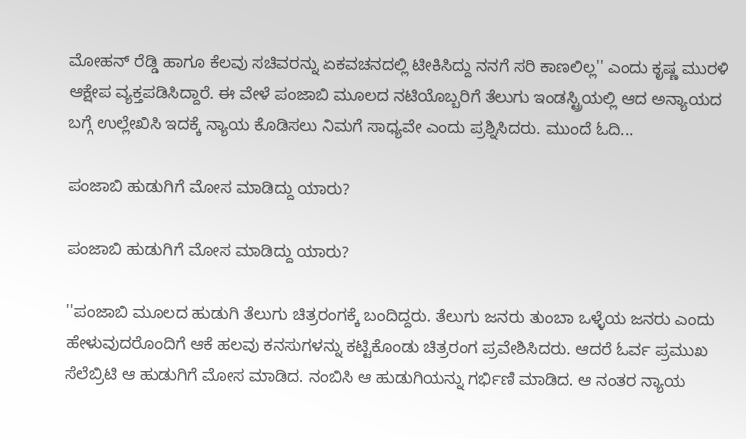ಮೋಹನ್ ರೆಡ್ಡಿ ಹಾಗೂ ಕೆಲವು ಸಚಿವರನ್ನು ಏಕವಚನದಲ್ಲಿ ಟೀಕಿಸಿದ್ದು ನನಗೆ ಸರಿ ಕಾಣಲಿಲ್ಲ'' ಎಂದು ಕೃಷ್ಣ ಮುರಳಿ ಆಕ್ಷೇಪ ವ್ಯಕ್ತಪಡಿಸಿದ್ದಾರೆ. ಈ ವೇಳೆ ಪಂಜಾಬಿ ಮೂಲದ ನಟಿಯೊಬ್ಬರಿಗೆ ತೆಲುಗು ಇಂಡಸ್ಟ್ರಿಯಲ್ಲಿ ಆದ ಅನ್ಯಾಯದ ಬಗ್ಗೆ ಉಲ್ಲೇಖಿಸಿ ಇದಕ್ಕೆ ನ್ಯಾಯ ಕೊಡಿಸಲು ನಿಮಗೆ ಸಾಧ್ಯವೇ ಎಂದು ಪ್ರಶ್ನಿಸಿದರು. ಮುಂದೆ ಓದಿ...

ಪಂಜಾಬಿ ಹುಡುಗಿಗೆ ಮೋಸ ಮಾಡಿದ್ದು ಯಾರು?

ಪಂಜಾಬಿ ಹುಡುಗಿಗೆ ಮೋಸ ಮಾಡಿದ್ದು ಯಾರು?

''ಪಂಜಾಬಿ ಮೂಲದ ಹುಡುಗಿ ತೆಲುಗು ಚಿತ್ರರಂಗಕ್ಕೆ ಬಂದಿದ್ದರು. ತೆಲುಗು ಜನರು ತುಂಬಾ ಒಳ್ಳೆಯ ಜನರು ಎಂದು ಹೇಳುವುದರೊಂದಿಗೆ ಆಕೆ ಹಲವು ಕನಸುಗಳನ್ನು ಕಟ್ಟಿಕೊಂಡು ಚಿತ್ರರಂಗ ಪ್ರವೇಶಿಸಿದರು. ಆದರೆ ಓರ್ವ ಪ್ರಮುಖ ಸೆಲೆಬ್ರಿಟಿ ಆ ಹುಡುಗಿಗೆ ಮೋಸ ಮಾಡಿದ. ನಂಬಿಸಿ ಆ ಹುಡುಗಿಯನ್ನು ಗರ್ಭಿಣಿ ಮಾಡಿದ. ಆ ನಂತರ ನ್ಯಾಯ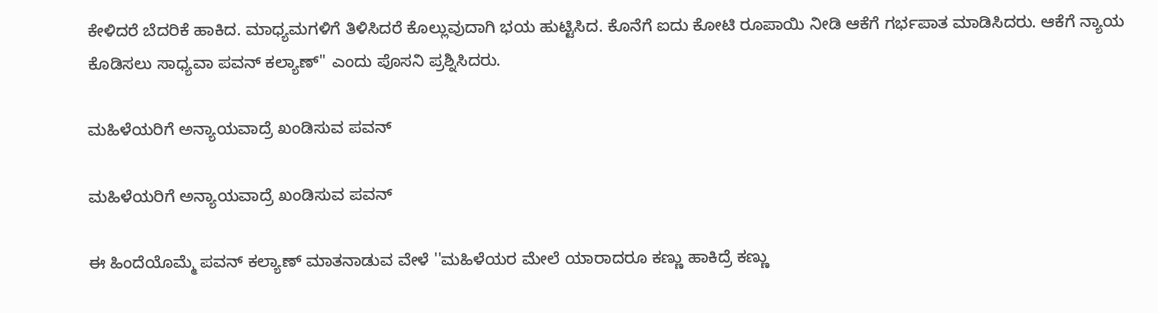ಕೇಳಿದರೆ ಬೆದರಿಕೆ ಹಾಕಿದ. ಮಾಧ್ಯಮಗಳಿಗೆ ತಿಳಿಸಿದರೆ ಕೊಲ್ಲುವುದಾಗಿ ಭಯ ಹುಟ್ಟಿಸಿದ. ಕೊನೆಗೆ ಐದು ಕೋಟಿ ರೂಪಾಯಿ ನೀಡಿ ಆಕೆಗೆ ಗರ್ಭಪಾತ ಮಾಡಿಸಿದರು. ಆಕೆಗೆ ನ್ಯಾಯ ಕೊಡಿಸಲು ಸಾಧ್ಯವಾ ಪವನ್ ಕಲ್ಯಾಣ್'' ಎಂದು ಪೊಸನಿ ಪ್ರಶ್ನಿಸಿದರು.

ಮಹಿಳೆಯರಿಗೆ ಅನ್ಯಾಯವಾದ್ರೆ ಖಂಡಿಸುವ ಪವನ್

ಮಹಿಳೆಯರಿಗೆ ಅನ್ಯಾಯವಾದ್ರೆ ಖಂಡಿಸುವ ಪವನ್

ಈ ಹಿಂದೆಯೊಮ್ಮೆ ಪವನ್ ಕಲ್ಯಾಣ್ ಮಾತನಾಡುವ ವೇಳೆ ''ಮಹಿಳೆಯರ ಮೇಲೆ ಯಾರಾದರೂ ಕಣ್ಣು ಹಾಕಿದ್ರೆ ಕಣ್ಣು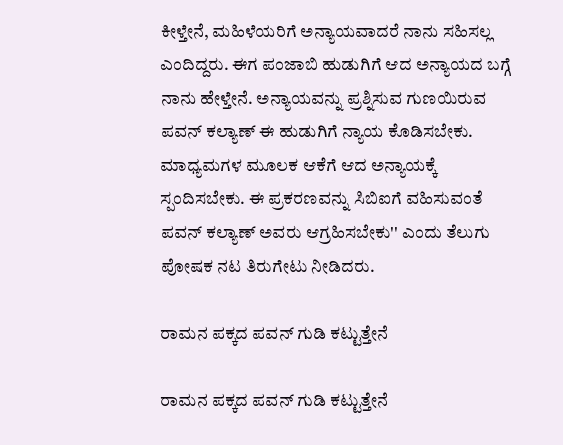ಕೀಳ್ತೇನೆ, ಮಹಿಳೆಯರಿಗೆ ಅನ್ಯಾಯವಾದರೆ ನಾನು ಸಹಿಸಲ್ಲ ಎಂದಿದ್ದರು. ಈಗ ಪಂಜಾಬಿ ಹುಡುಗಿಗೆ ಆದ ಅನ್ಯಾಯದ ಬಗ್ಗೆ ನಾನು ಹೇಳ್ತೇನೆ. ಅನ್ಯಾಯವನ್ನು ಪ್ರಶ್ನಿಸುವ ಗುಣಯಿರುವ ಪವನ್ ಕಲ್ಯಾಣ್ ಈ ಹುಡುಗಿಗೆ ನ್ಯಾಯ ಕೊಡಿಸಬೇಕು. ಮಾಧ್ಯಮಗಳ ಮೂಲಕ ಆಕೆಗೆ ಆದ ಅನ್ಯಾಯಕ್ಕೆ ಸ್ಪಂದಿಸಬೇಕು. ಈ ಪ್ರಕರಣವನ್ನು ಸಿಬಿಐಗೆ ವಹಿಸುವಂತೆ ಪವನ್ ಕಲ್ಯಾಣ್ ಅವರು ಆಗ್ರಹಿಸಬೇಕು'' ಎಂದು ತೆಲುಗು ಪೋಷಕ ನಟ ತಿರುಗೇಟು ನೀಡಿದರು.

ರಾಮನ ಪಕ್ಕದ ಪವನ್ ಗುಡಿ ಕಟ್ಟುತ್ತೇನೆ

ರಾಮನ ಪಕ್ಕದ ಪವನ್ ಗುಡಿ ಕಟ್ಟುತ್ತೇನೆ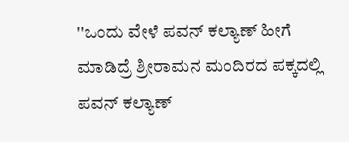''ಒಂದು ವೇಳೆ ಪವನ್ ಕಲ್ಯಾಣ್ ಹೀಗೆ ಮಾಡಿದ್ರೆ ಶ್ರೀರಾಮನ ಮಂದಿರದ ಪಕ್ಕದಲ್ಲಿ ಪವನ್ ಕಲ್ಯಾಣ್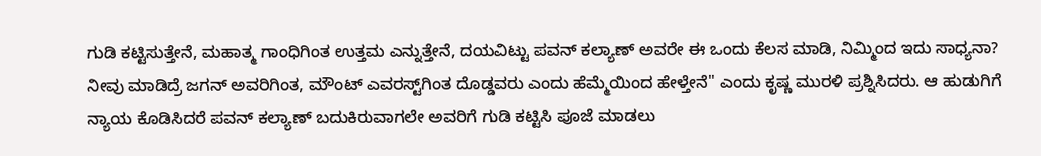ಗುಡಿ ಕಟ್ಟಿಸುತ್ತೇನೆ, ಮಹಾತ್ಮ ಗಾಂಧಿಗಿಂತ ಉತ್ತಮ ಎನ್ನುತ್ತೇನೆ, ದಯವಿಟ್ಟು ಪವನ್ ಕಲ್ಯಾಣ್ ಅವರೇ ಈ ಒಂದು ಕೆಲಸ ಮಾಡಿ, ನಿಮ್ಮಿಂದ ಇದು ಸಾಧ್ಯನಾ? ನೀವು ಮಾಡಿದ್ರೆ ಜಗನ್ ಅವರಿಗಿಂತ, ಮೌಂಟ್ ಎವರಸ್ಟ್‌ಗಿಂತ ದೊಡ್ಡವರು ಎಂದು ಹೆಮ್ಮೆಯಿಂದ ಹೇಳ್ತೇನೆ'' ಎಂದು ಕೃಷ್ಣ ಮುರಳಿ ಪ್ರಶ್ನಿಸಿದರು. ಆ ಹುಡುಗಿಗೆ ನ್ಯಾಯ ಕೊಡಿಸಿದರೆ ಪವನ್ ಕಲ್ಯಾಣ್ ಬದುಕಿರುವಾಗಲೇ ಅವರಿಗೆ ಗುಡಿ ಕಟ್ಟಿಸಿ ಪೂಜೆ ಮಾಡಲು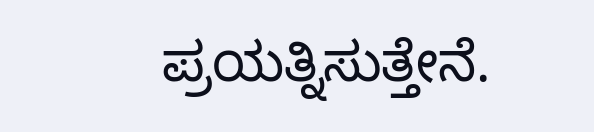ಪ್ರಯತ್ನಿಸುತ್ತೇನೆ.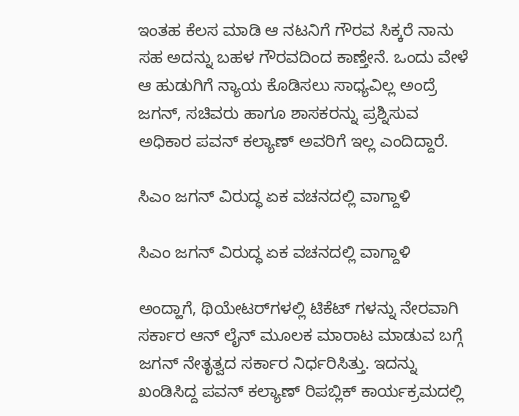ಇಂತಹ ಕೆಲಸ ಮಾಡಿ ಆ ನಟನಿಗೆ ಗೌರವ ಸಿಕ್ಕರೆ ನಾನು ಸಹ ಅದನ್ನು ಬಹಳ ಗೌರವದಿಂದ ಕಾಣ್ತೇನೆ. ಒಂದು ವೇಳೆ ಆ ಹುಡುಗಿಗೆ ನ್ಯಾಯ ಕೊಡಿಸಲು ಸಾಧ್ಯವಿಲ್ಲ ಅಂದ್ರೆ ಜಗನ್, ಸಚಿವರು ಹಾಗೂ ಶಾಸಕರನ್ನು ಪ್ರಶ್ನಿಸುವ ಅಧಿಕಾರ ಪವನ್ ಕಲ್ಯಾಣ್ ಅವರಿಗೆ ಇಲ್ಲ ಎಂದಿದ್ದಾರೆ.

ಸಿಎಂ ಜಗನ್ ವಿರುದ್ಧ ಏಕ ವಚನದಲ್ಲಿ ವಾಗ್ದಾಳಿ

ಸಿಎಂ ಜಗನ್ ವಿರುದ್ಧ ಏಕ ವಚನದಲ್ಲಿ ವಾಗ್ದಾಳಿ

ಅಂದ್ಹಾಗೆ, ಥಿಯೇಟರ್‌ಗಳಲ್ಲಿ ಟಿಕೆಟ್ ಗಳನ್ನು ನೇರವಾಗಿ ಸರ್ಕಾರ ಆನ್ ಲೈನ್ ಮೂಲಕ ಮಾರಾಟ ಮಾಡುವ ಬಗ್ಗೆ ಜಗನ್ ನೇತೃತ್ವದ ಸರ್ಕಾರ ನಿರ್ಧರಿಸಿತ್ತು. ಇದನ್ನು ಖಂಡಿಸಿದ್ದ ಪವನ್ ಕಲ್ಯಾಣ್ ರಿಪಬ್ಲಿಕ್ ಕಾರ್ಯಕ್ರಮದಲ್ಲಿ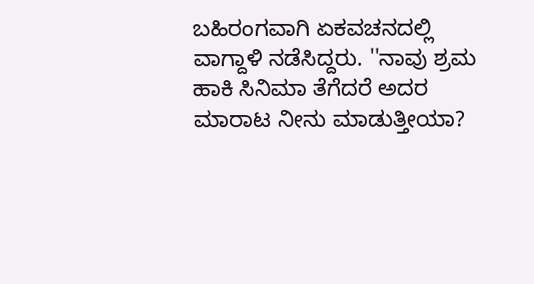ಬಹಿರಂಗವಾಗಿ ಏಕವಚನದಲ್ಲಿ ವಾಗ್ದಾಳಿ ನಡೆಸಿದ್ದರು. ''ನಾವು ಶ್ರಮ ಹಾಕಿ ಸಿನಿಮಾ ತೆಗೆದರೆ ಅದರ ಮಾರಾಟ ನೀನು ಮಾಡುತ್ತೀಯಾ?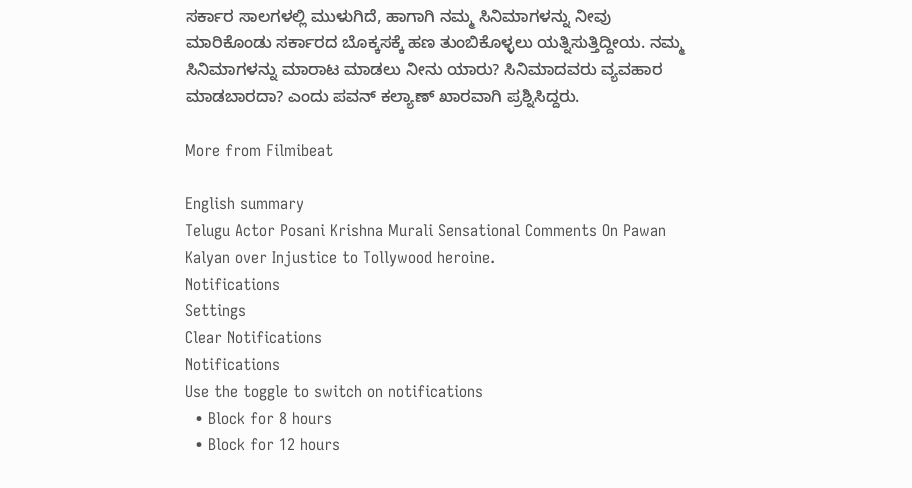ಸರ್ಕಾರ ಸಾಲಗಳಲ್ಲಿ ಮುಳುಗಿದೆ, ಹಾಗಾಗಿ ನಮ್ಮ ಸಿನಿಮಾಗಳನ್ನು ನೀವು ಮಾರಿಕೊಂಡು ಸರ್ಕಾರದ ಬೊಕ್ಕಸಕ್ಕೆ ಹಣ ತುಂಬಿಕೊಳ್ಳಲು ಯತ್ನಿಸುತ್ತಿದ್ದೀಯ. ನಮ್ಮ ಸಿನಿಮಾಗಳನ್ನು ಮಾರಾಟ ಮಾಡಲು ನೀನು ಯಾರು? ಸಿನಿಮಾದವರು ವ್ಯವಹಾರ ಮಾಡಬಾರದಾ? ಎಂದು ಪವನ್ ಕಲ್ಯಾಣ್ ಖಾರವಾಗಿ ಪ್ರಶ್ನಿಸಿದ್ದರು.

More from Filmibeat

English summary
Telugu Actor Posani Krishna Murali Sensational Comments On Pawan Kalyan over Injustice to Tollywood heroine.
Notifications
Settings
Clear Notifications
Notifications
Use the toggle to switch on notifications
  • Block for 8 hours
  • Block for 12 hours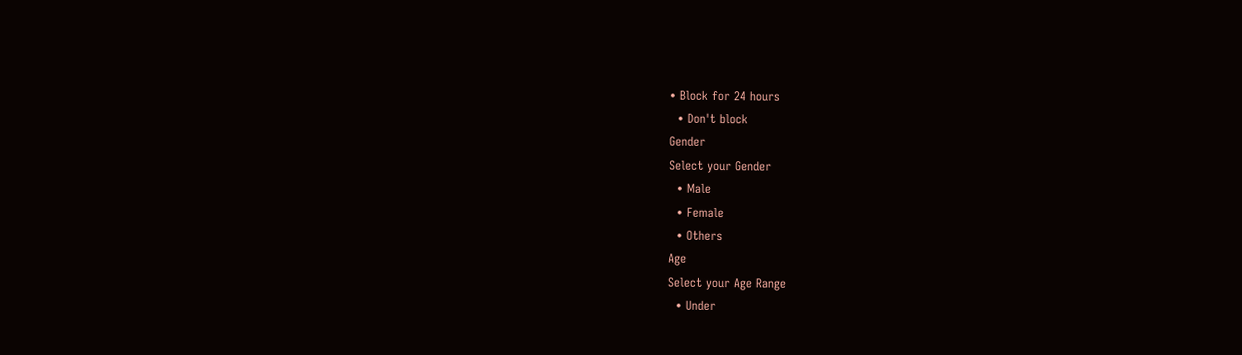• Block for 24 hours
  • Don't block
Gender
Select your Gender
  • Male
  • Female
  • Others
Age
Select your Age Range
  • Under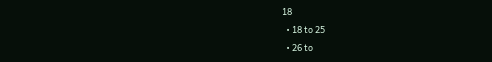18
  • 18 to 25
  • 26 to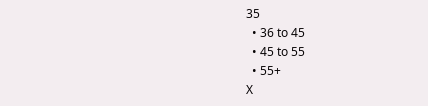35
  • 36 to 45
  • 45 to 55
  • 55+
X